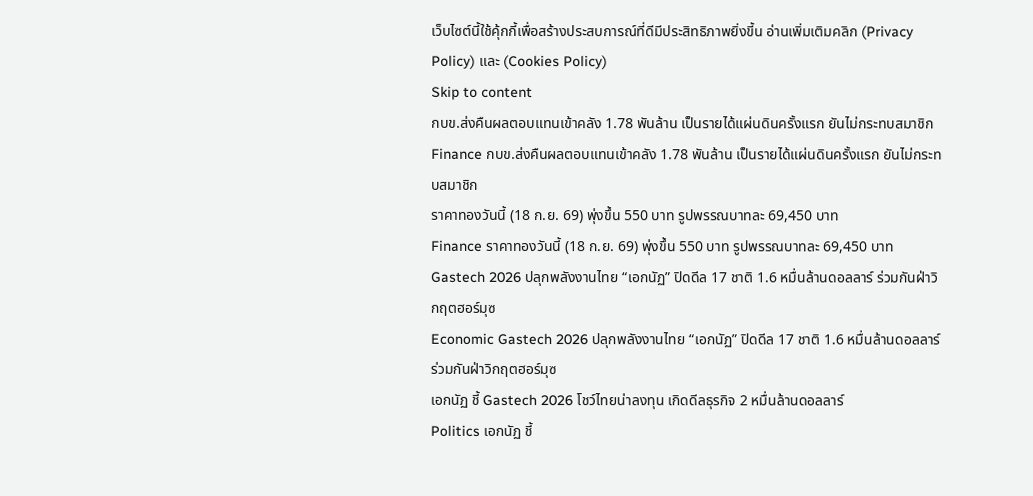เว็บไซต์นี้ใช้คุ้กกี้เพื่อสร้างประสบการณ์ที่ดีมีประสิทธิภาพยิ่งขี้น อ่านเพิ่มเติมคลิก (Privacy Policy) และ (Cookies Policy)
Skip to content
กบข.ส่งคืนผลตอบแทนเข้าคลัง 1.78 พันล้าน เป็นรายได้แผ่นดินครั้งแรก ยันไม่กระทบสมาชิก
Finance กบข.ส่งคืนผลตอบแทนเข้าคลัง 1.78 พันล้าน เป็นรายได้แผ่นดินครั้งแรก ยันไม่กระทบสมาชิก
ราคาทองวันนี้ (18 ก.ย. 69) พุ่งขึ้น 550 บาท รูปพรรณบาทละ 69,450 บาท
Finance ราคาทองวันนี้ (18 ก.ย. 69) พุ่งขึ้น 550 บาท รูปพรรณบาทละ 69,450 บาท
Gastech 2026 ปลุกพลังงานไทย “เอกนัฏ” ปิดดีล 17 ชาติ 1.6 หมื่นล้านดอลลาร์ ร่วมกันฝ่าวิกฤตฮอร์มุซ
Economic Gastech 2026 ปลุกพลังงานไทย “เอกนัฏ” ปิดดีล 17 ชาติ 1.6 หมื่นล้านดอลลาร์ ร่วมกันฝ่าวิกฤตฮอร์มุซ
เอกนัฏ ชี้ Gastech 2026 โชว์ไทยน่าลงทุน เกิดดีลธุรกิจ 2 หมื่นล้านดอลลาร์
Politics เอกนัฏ ชี้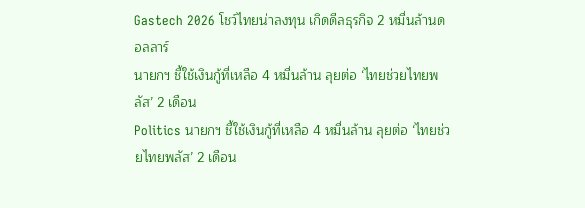Gastech 2026 โชว์ไทยน่าลงทุน เกิดดีลธุรกิจ 2 หมื่นล้านดอลลาร์
นายกฯ ชี้ใช้เงินกู้ที่เหลือ 4 หมื่นล้าน ลุยต่อ ‘ไทยช่วยไทยพลัส’ 2 เดือน
Politics นายกฯ ชี้ใช้เงินกู้ที่เหลือ 4 หมื่นล้าน ลุยต่อ ‘ไทยช่วยไทยพลัส’ 2 เดือน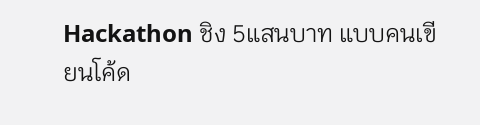Hackathon ชิง 5แสนบาท แบบคนเขียนโค้ด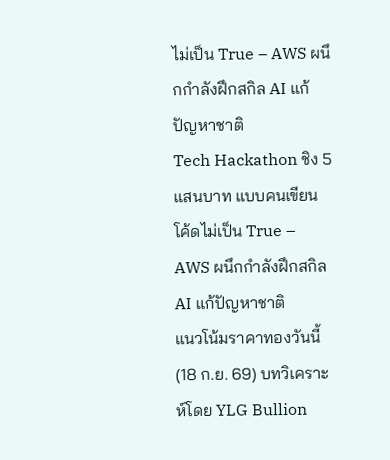ไม่เป็น True – AWS ผนึกกำลังฝึกสกิล AI แก้ปัญหาชาติ
Tech Hackathon ชิง 5แสนบาท แบบคนเขียนโค้ดไม่เป็น True – AWS ผนึกกำลังฝึกสกิล AI แก้ปัญหาชาติ
แนวโน้มราคาทองวันนี้ (18 ก.ย. 69) บทวิเคราะห์โดย YLG Bullion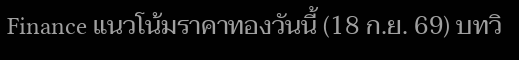Finance แนวโน้มราคาทองวันนี้ (18 ก.ย. 69) บทวิ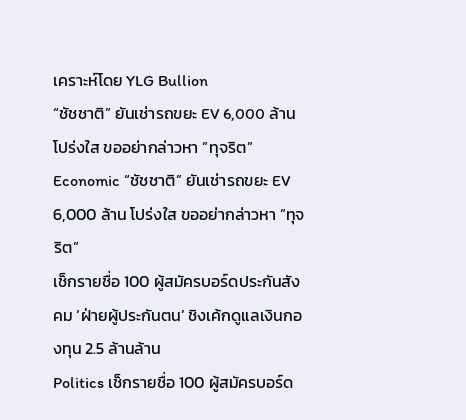เคราะห์โดย YLG Bullion
“ชัชชาติ” ยันเช่ารถขยะ EV 6,000 ล้าน โปร่งใส ขออย่ากล่าวหา ”ทุจริต”
Economic “ชัชชาติ” ยันเช่ารถขยะ EV 6,000 ล้าน โปร่งใส ขออย่ากล่าวหา ”ทุจริต”
เช็กรายชื่อ 100 ผู้สมัครบอร์ดประกันสังคม ‘ฝ่ายผู้ประกันตน’ ชิงเค้กดูแลเงินกองทุน 2.5 ล้านล้าน
Politics เช็กรายชื่อ 100 ผู้สมัครบอร์ด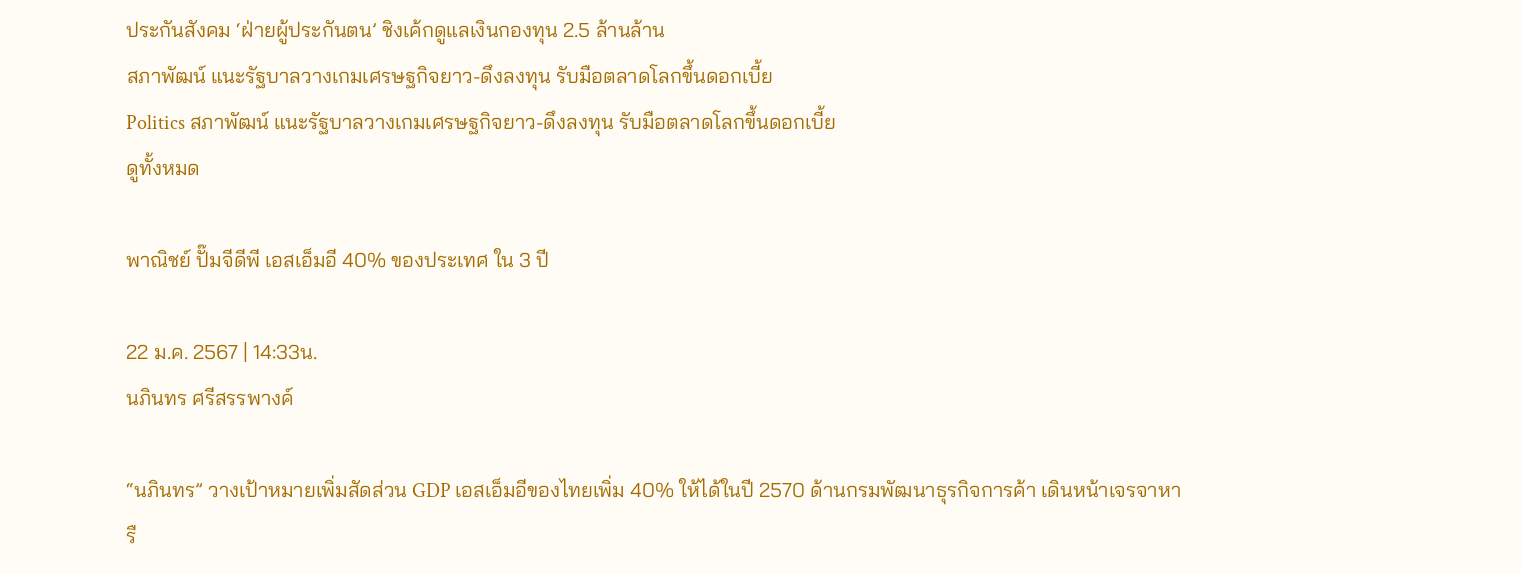ประกันสังคม ‘ฝ่ายผู้ประกันตน’ ชิงเค้กดูแลเงินกองทุน 2.5 ล้านล้าน
สภาพัฒน์ แนะรัฐบาลวางเกมเศรษฐกิจยาว-ดึงลงทุน รับมือตลาดโลกขึ้นดอกเบี้ย
Politics สภาพัฒน์ แนะรัฐบาลวางเกมเศรษฐกิจยาว-ดึงลงทุน รับมือตลาดโลกขึ้นดอกเบี้ย
ดูทั้งหมด

พาณิชย์ ปั๊มจีดีพี เอสเอ็มอี 40% ของประเทศ ใน 3 ปี

22 ม.ค. 2567 | 14:33น.
นภินทร ศรีสรรพางค์

“นภินทร” วางเป้าหมายเพิ่มสัดส่วน GDP เอสเอ็มอีของไทยเพิ่ม 40% ให้ได้ในปี 2570 ด้านกรมพัฒนาธุรกิจการค้า เดินหน้าเจรจาหารื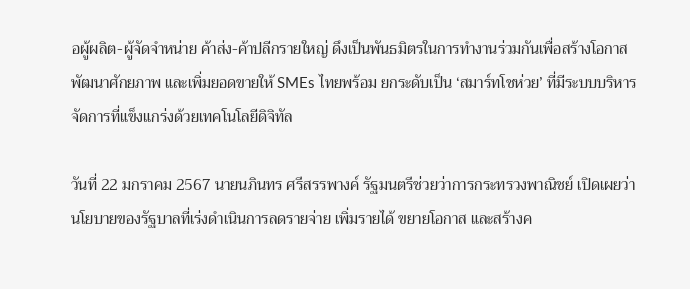อผู้ผลิต-ผู้จัดจำหน่าย ค้าส่ง-ค้าปลีกรายใหญ่ ดึงเป็นพันธมิตรในการทำงานร่วมกันเพื่อสร้างโอกาส พัฒนาศักยภาพ และเพิ่มยอดขายให้ SMEs ไทยพร้อม ยกระดับเป็น ‘สมาร์ทโชห่วย’ ที่มีระบบบริหารจัดการที่แข็งแกร่งด้วยเทคโนโลยีดิจิทัล

วันที่ 22 มกราคม 2567 นายนภินทร ศรีสรรพางค์ รัฐมนตรีช่วยว่าการกระทรวงพาณิชย์ เปิดเผยว่า นโยบายของรัฐบาลที่เร่งดำเนินการลดรายจ่าย เพิ่มรายได้ ขยายโอกาส และสร้างค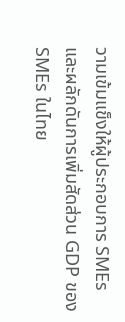วามเข้มแข็งให้ผู้ประกอบการ SMEs และผลักดันการเพิ่มสัดส่วน GDP ของ SMEs ในไทย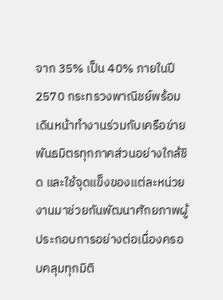จาก 35% เป็น 40% ภายในปี 2570 กระทรวงพาณิชย์พร้อมเดินหน้าทำงานร่วมกับเครือข่ายพันธมิตรทุกภาคส่วนอย่างใกล้ชิด และใช้จุดแข็งของแต่ละหน่วยงานมาช่วยกันพัฒนาศักยภาพผู้ประกอบการอย่างต่อเนื่องครอบคลุมทุกมิติ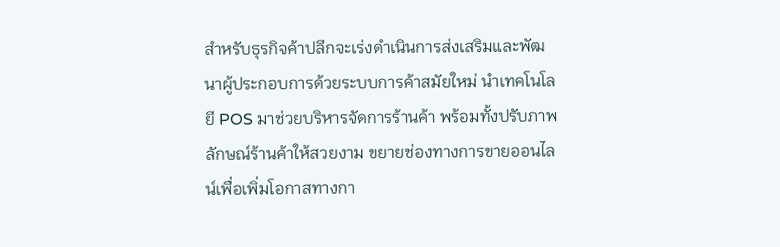สำหรับธุรกิจค้าปลีกจะเร่งดำเนินการส่งเสริมและพัฒนาผู้ประกอบการด้วยระบบการค้าสมัยใหม่ นำเทคโนโลยี POS มาช่วยบริหารจัดการร้านค้า พร้อมทั้งปรับภาพลักษณ์ร้านค้าให้สวยงาม ขยายช่องทางการขายออนไลน์เพื่อเพิ่มโอกาสทางกา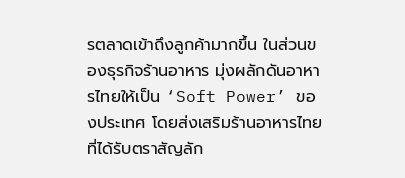รตลาดเข้าถึงลูกค้ามากขึ้น ในส่วนของธุรกิจร้านอาหาร มุ่งผลักดันอาหารไทยให้เป็น ‘Soft Power’ ของประเทศ โดยส่งเสริมร้านอาหารไทยที่ได้รับตราสัญลัก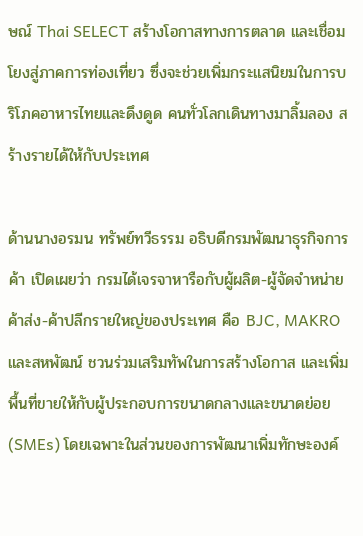ษณ์ Thai SELECT สร้างโอกาสทางการตลาด และเชื่อมโยงสู่ภาคการท่องเที่ยว ซึ่งจะช่วยเพิ่มกระแสนิยมในการบริโภคอาหารไทยและดึงดูด คนทั่วโลกเดินทางมาลิ้มลอง สร้างรายได้ให้กับประเทศ

ด้านนางอรมน ทรัพย์ทวีธรรม อธิบดีกรมพัฒนาธุรกิจการค้า เปิดเผยว่า กรมได้เจรจาหารือกับผู้ผลิต-ผู้จัดจำหน่าย ค้าส่ง-ค้าปลีกรายใหญ่ของประเทศ คือ BJC, MAKRO และสหพัฒน์ ชวนร่วมเสริมทัพในการสร้างโอกาส และเพิ่มพื้นที่ขายให้กับผู้ประกอบการขนาดกลางและขนาดย่อย (SMEs) โดยเฉพาะในส่วนของการพัฒนาเพิ่มทักษะองค์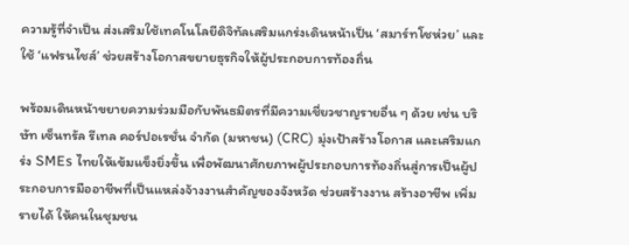ความรู้ที่จำเป็น ส่งเสริมใช้เทคโนโลยีดิจิทัลเสริมแกร่งเดินหน้าเป็น ‘สมาร์ทโชห่วย’ และใช้ ‘แฟรนไชส์’ ช่วยสร้างโอกาสขยายธุรกิจให้ผู้ประกอบการท้องถิ่น

พร้อมเดินหน้าขยายความร่วมมือกับพันธมิตรที่มีความเชี่ยวชาญรายอื่น ๆ ด้วย เช่น บริษัท เซ็นทรัล รีเทล คอร์ปอเรชั่น จำกัด (มหาชน) (CRC) มุ่งเป้าสร้างโอกาส และเสริมแกร่ง SMEs ไทยให้เข้มแข็งยิ่งขึ้น เพื่อพัฒนาศักยภาพผู้ประกอบการท้องถิ่นสู่การเป็นผู้ประกอบการมืออาชีพที่เป็นแหล่งจ้างงานสำคัญของจังหวัด ช่วยสร้างงาน สร้างอาชีพ เพิ่มรายได้ ให้คนในชุมชน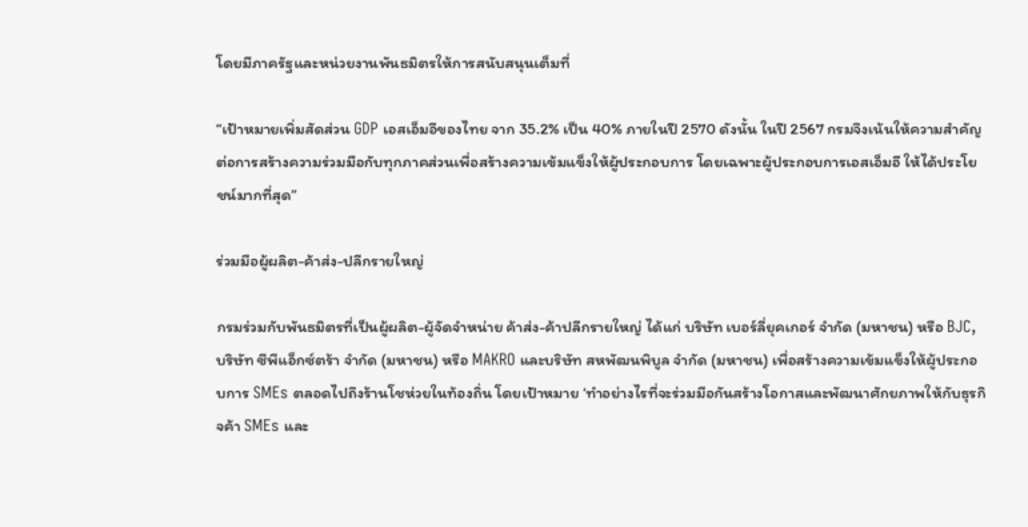โดยมีภาครัฐและหน่วยงานพันธมิตรให้การสนับสนุนเต็มที่

“เป้าหมายเพิ่มสัดส่วน GDP เอสเอ็มอีของไทย จาก 35.2% เป็น 40% ภายในปี 2570 ดังนั้น ในปี 2567 กรมจึงเน้นให้ความสำคัญต่อการสร้างความร่วมมือกับทุกภาคส่วนเพื่อสร้างความเข้มแข็งให้ผู้ประกอบการ โดยเฉพาะผู้ประกอบการเอสเอ็มอี ให้ได้ประโยชน์มากที่สุด”

ร่วมมือผู้ผลิต-ค้าส่ง-ปลีกรายใหญ่

กรมร่วมกับพันธมิตรที่เป็นผู้ผลิต-ผู้จัดจำหน่าย ค้าส่ง-ค้าปลีกรายใหญ่ ได้แก่ บริษัท เบอร์ลี่ยุคเกอร์ จำกัด (มหาชน) หรือ BJC, บริษัท ซีพีแอ็กซ์ตร้า จำกัด (มหาชน) หรือ MAKRO และบริษัท สหพัฒนพิบูล จำกัด (มหาชน) เพื่อสร้างความเข้มแข็งให้ผู้ประกอบการ SMEs ตลอดไปถึงร้านโชห่วยในท้องถิ่น โดยเป้าหมาย ‘ทำอย่างไรที่จะร่วมมือกันสร้างโอกาสและพัฒนาศักยภาพให้กับธุรกิจค้า SMEs และ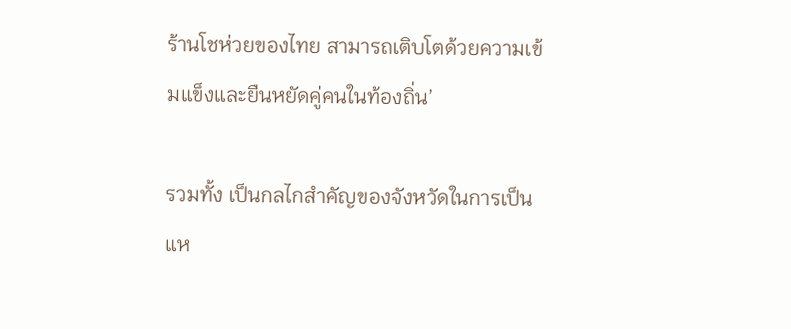ร้านโชห่วยของไทย สามารถเติบโตด้วยความเข้มแข็งและยืนหยัดคู่คนในท้องถิ่น’

รวมทั้ง เป็นกลไกสำคัญของจังหวัดในการเป็นแห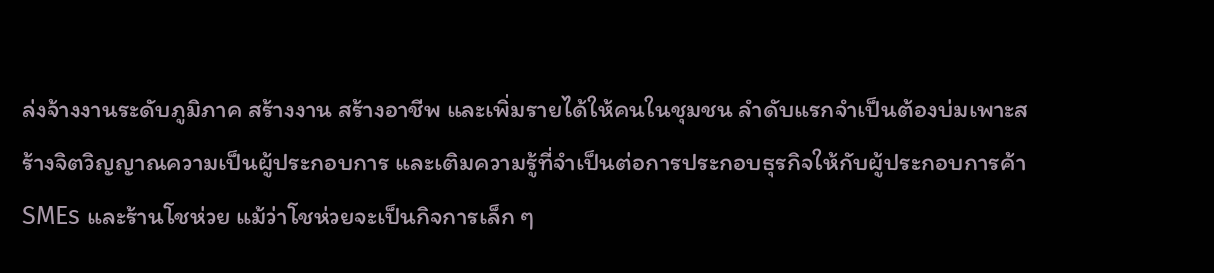ล่งจ้างงานระดับภูมิภาค สร้างงาน สร้างอาชีพ และเพิ่มรายได้ให้คนในชุมชน ลำดับแรกจำเป็นต้องบ่มเพาะสร้างจิตวิญญาณความเป็นผู้ประกอบการ และเติมความรู้ที่จำเป็นต่อการประกอบธุรกิจให้กับผู้ประกอบการค้า SMEs และร้านโชห่วย แม้ว่าโชห่วยจะเป็นกิจการเล็ก ๆ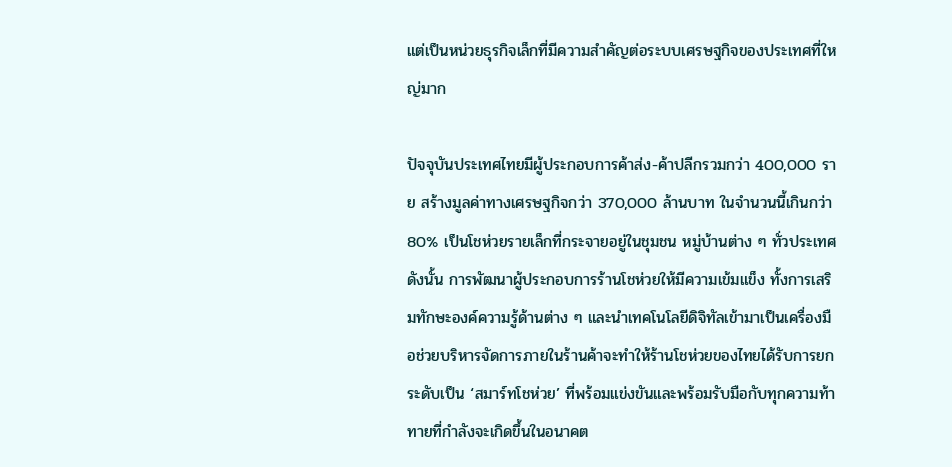แต่เป็นหน่วยธุรกิจเล็กที่มีความสำคัญต่อระบบเศรษฐกิจของประเทศที่ใหญ่มาก

ปัจจุบันประเทศไทยมีผู้ประกอบการค้าส่ง-ค้าปลีกรวมกว่า 400,000 ราย สร้างมูลค่าทางเศรษฐกิจกว่า 370,000 ล้านบาท ในจำนวนนี้เกินกว่า 80% เป็นโชห่วยรายเล็กที่กระจายอยู่ในชุมชน หมู่บ้านต่าง ๆ ทั่วประเทศ ดังนั้น การพัฒนาผู้ประกอบการร้านโชห่วยให้มีความเข้มแข็ง ทั้งการเสริมทักษะองค์ความรู้ด้านต่าง ๆ และนำเทคโนโลยีดิจิทัลเข้ามาเป็นเครื่องมือช่วยบริหารจัดการภายในร้านค้าจะทำให้ร้านโชห่วยของไทยได้รับการยกระดับเป็น ‘สมาร์ทโชห่วย’ ที่พร้อมแข่งขันและพร้อมรับมือกับทุกความท้าทายที่กำลังจะเกิดขึ้นในอนาคต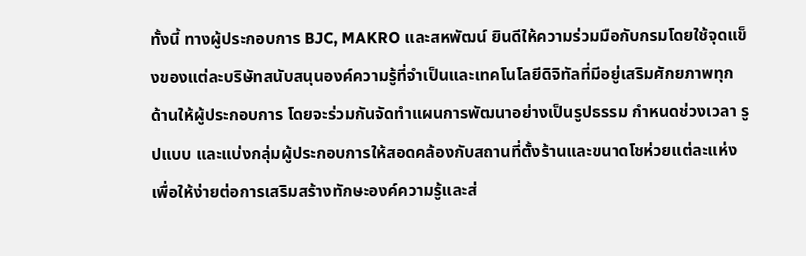ทั้งนี้ ทางผู้ประกอบการ BJC, MAKRO และสหพัฒน์ ยินดีให้ความร่วมมือกับกรมโดยใช้จุดแข็งของแต่ละบริษัทสนับสนุนองค์ความรู้ที่จำเป็นและเทคโนโลยีดิจิทัลที่มีอยู่เสริมศักยภาพทุกด้านให้ผู้ประกอบการ โดยจะร่วมกันจัดทำแผนการพัฒนาอย่างเป็นรูปธรรม กำหนดช่วงเวลา รูปแบบ และแบ่งกลุ่มผู้ประกอบการให้สอดคล้องกับสถานที่ตั้งร้านและขนาดโชห่วยแต่ละแห่งเพื่อให้ง่ายต่อการเสริมสร้างทักษะองค์ความรู้และส่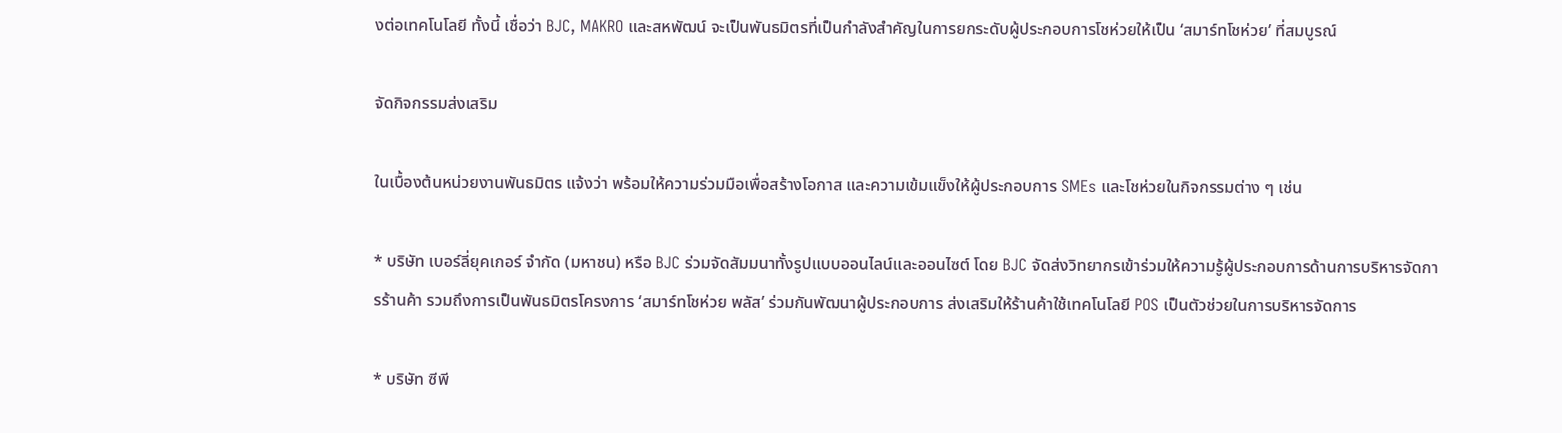งต่อเทคโนโลยี ทั้งนี้ เชื่อว่า BJC, MAKRO และสหพัฒน์ จะเป็นพันธมิตรที่เป็นกำลังสำคัญในการยกระดับผู้ประกอบการโชห่วยให้เป็น ‘สมาร์ทโชห่วย’ ที่สมบูรณ์

จัดกิจกรรมส่งเสริม

ในเบื้องต้นหน่วยงานพันธมิตร แจ้งว่า พร้อมให้ความร่วมมือเพื่อสร้างโอกาส และความเข้มแข็งให้ผู้ประกอบการ SMEs และโชห่วยในกิจกรรมต่าง ๆ เช่น

* บริษัท เบอร์ลี่ยุคเกอร์ จำกัด (มหาชน) หรือ BJC ร่วมจัดสัมมนาทั้งรูปแบบออนไลน์และออนไซต์ โดย BJC จัดส่งวิทยากรเข้าร่วมให้ความรู้ผู้ประกอบการด้านการบริหารจัดการร้านค้า รวมถึงการเป็นพันธมิตรโครงการ ‘สมาร์ทโชห่วย พลัส’ ร่วมกันพัฒนาผู้ประกอบการ ส่งเสริมให้ร้านค้าใช้เทคโนโลยี POS เป็นตัวช่วยในการบริหารจัดการ

* บริษัท ซีพี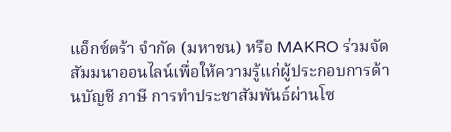แอ็กซ์ตร้า จำกัด (มหาชน) หรือ MAKRO ร่วมจัดสัมมนาออนไลน์เพื่อให้ความรู้แก่ผู้ประกอบการด้านบัญชี ภาษี การทำประชาสัมพันธ์ผ่านโซ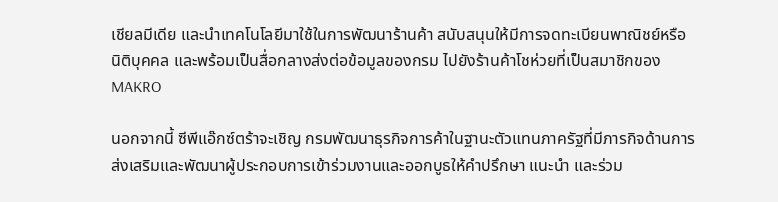เชียลมีเดีย และนำเทคโนโลยีมาใช้ในการพัฒนาร้านค้า สนับสนุนให้มีการจดทะเบียนพาณิชย์หรือนิติบุคคล และพร้อมเป็นสื่อกลางส่งต่อข้อมูลของกรม ไปยังร้านค้าโชห่วยที่เป็นสมาชิกของ MAKRO

นอกจากนี้ ซีพีแอ๊กซ์ตร้าจะเชิญ กรมพัฒนาธุรกิจการค้าในฐานะตัวแทนภาครัฐที่มีภารกิจด้านการส่งเสริมและพัฒนาผู้ประกอบการเข้าร่วมงานและออกบูธให้คำปรึกษา แนะนำ และร่วม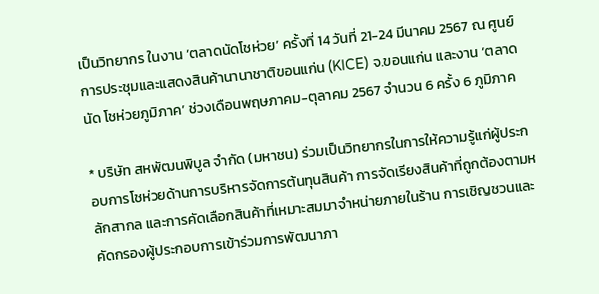เป็นวิทยากร ในงาน ‘ตลาดนัดโชห่วย’ ครั้งที่ 14 วันที่ 21-24 มีนาคม 2567 ณ ศูนย์การประชุมและแสดงสินค้านานาชาติขอนแก่น (KICE) จ.ขอนแก่น และงาน ‘ตลาดนัด โชห่วยภูมิภาค’ ช่วงเดือนพฤษภาคม-ตุลาคม 2567 จำนวน 6 ครั้ง 6 ภูมิภาค

* บริษัท สหพัฒนพิบูล จำกัด (มหาชน) ร่วมเป็นวิทยากรในการให้ความรู้แก่ผู้ประกอบการโชห่วยด้านการบริหารจัดการต้นทุนสินค้า การจัดเรียงสินค้าที่ถูกต้องตามหลักสากล และการคัดเลือกสินค้าที่เหมาะสมมาจำหน่ายภายในร้าน การเชิญชวนและคัดกรองผู้ประกอบการเข้าร่วมการพัฒนาภา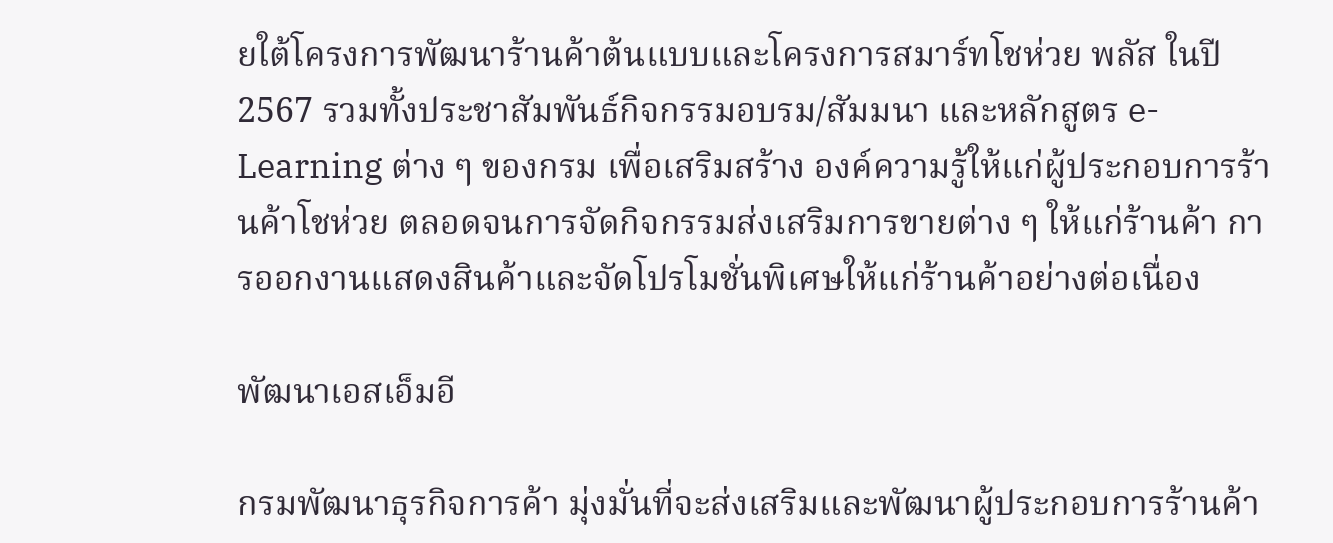ยใต้โครงการพัฒนาร้านค้าต้นแบบและโครงการสมาร์ทโชห่วย พลัส ในปี 2567 รวมทั้งประชาสัมพันธ์กิจกรรมอบรม/สัมมนา และหลักสูตร e-Learning ต่าง ๆ ของกรม เพื่อเสริมสร้าง องค์ความรู้ให้แก่ผู้ประกอบการร้านค้าโชห่วย ตลอดจนการจัดกิจกรรมส่งเสริมการขายต่าง ๆ ให้แก่ร้านค้า การออกงานแสดงสินค้าและจัดโปรโมชั่นพิเศษให้แก่ร้านค้าอย่างต่อเนื่อง

พัฒนาเอสเอ็มอี

กรมพัฒนาธุรกิจการค้า มุ่งมั่นที่จะส่งเสริมและพัฒนาผู้ประกอบการร้านค้า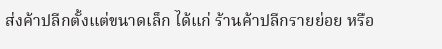ส่งค้าปลีกตั้งแต่ขนาดเล็ก ได้แก่ ร้านค้าปลีกรายย่อย หรือ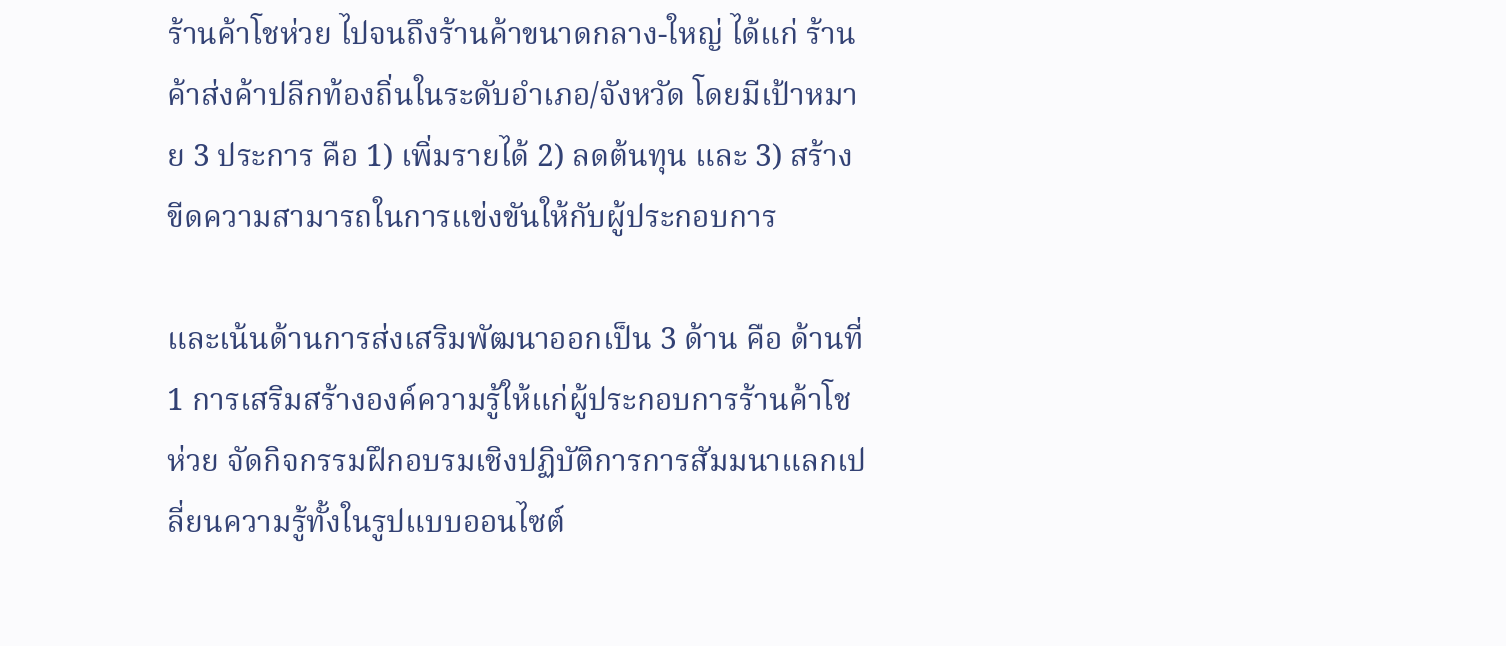ร้านค้าโชห่วย ไปจนถึงร้านค้าขนาดกลาง-ใหญ่ ได้แก่ ร้านค้าส่งค้าปลีกท้องถิ่นในระดับอำเภอ/จังหวัด โดยมีเป้าหมาย 3 ประการ คือ 1) เพิ่มรายได้ 2) ลดต้นทุน และ 3) สร้างขีดความสามารถในการแข่งขันให้กับผู้ประกอบการ

และเน้นด้านการส่งเสริมพัฒนาออกเป็น 3 ด้าน คือ ด้านที่ 1 การเสริมสร้างองค์ความรู้ให้แก่ผู้ประกอบการร้านค้าโชห่วย จัดกิจกรรมฝึกอบรมเชิงปฏิบัติการการสัมมนาแลกเปลี่ยนความรู้ทั้งในรูปแบบออนไซต์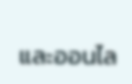และออนไล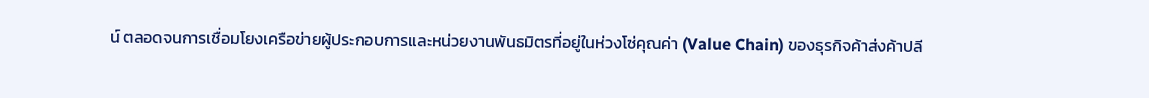น์ ตลอดจนการเชื่อมโยงเครือข่ายผู้ประกอบการและหน่วยงานพันธมิตรที่อยู่ในห่วงโซ่คุณค่า (Value Chain) ของธุรกิจค้าส่งค้าปลี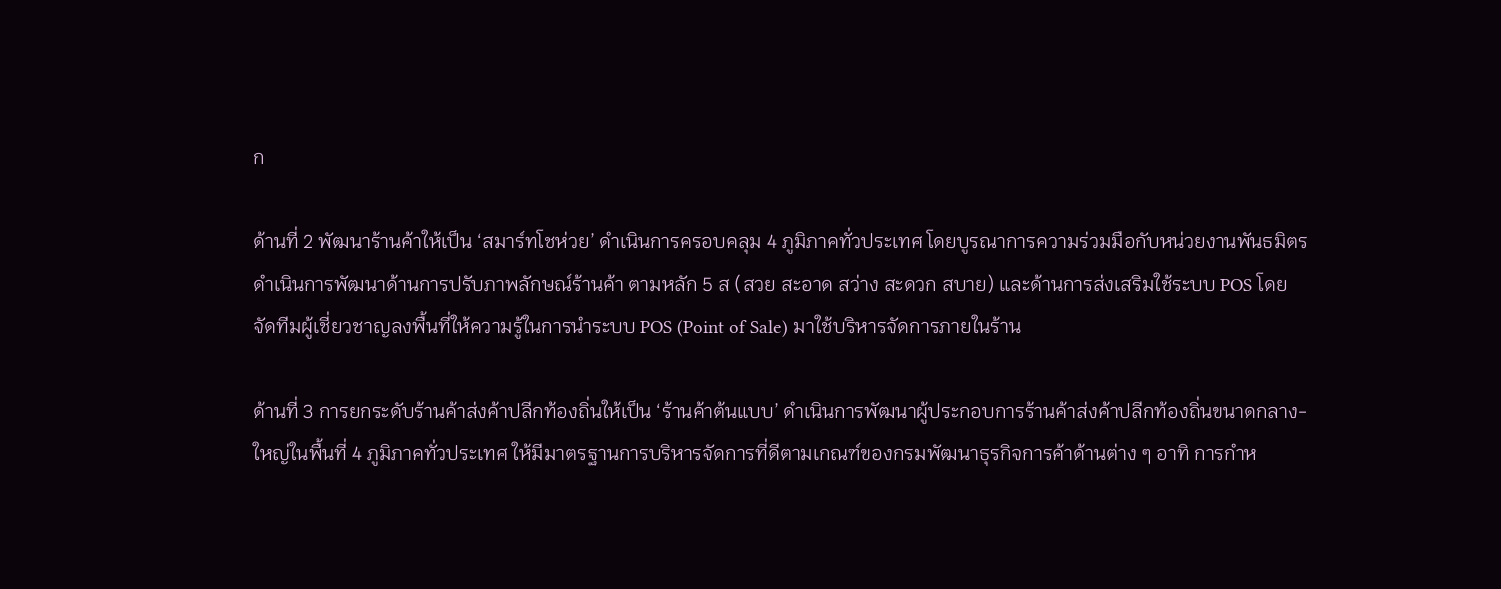ก

ด้านที่ 2 พัฒนาร้านค้าให้เป็น ‘สมาร์ทโชห่วย’ ดำเนินการครอบคลุม 4 ภูมิภาคทั่วประเทศ โดยบูรณาการความร่วมมือกับหน่วยงานพันธมิตรดำเนินการพัฒนาด้านการปรับภาพลักษณ์ร้านค้า ตามหลัก 5 ส (สวย สะอาด สว่าง สะดวก สบาย) และด้านการส่งเสริมใช้ระบบ POS โดยจัดทีมผู้เชี่ยวชาญลงพื้นที่ให้ความรู้ในการนำระบบ POS (Point of Sale) มาใช้บริหารจัดการภายในร้าน

ด้านที่ 3 การยกระดับร้านค้าส่งค้าปลีกท้องถิ่นให้เป็น ‘ร้านค้าต้นแบบ’ ดำเนินการพัฒนาผู้ประกอบการร้านค้าส่งค้าปลีกท้องถิ่นขนาดกลาง-ใหญ่ในพื้นที่ 4 ภูมิภาคทั่วประเทศ ให้มีมาตรฐานการบริหารจัดการที่ดีตามเกณฑ์ของกรมพัฒนาธุรกิจการค้าด้านต่าง ๆ อาทิ การกำห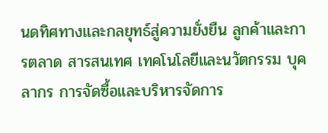นดทิศทางและกลยุทธ์สู่ความยั่งยืน ลูกค้าและการตลาด สารสนเทศ เทคโนโลยีและนวัตกรรม บุคลากร การจัดซื้อและบริหารจัดการ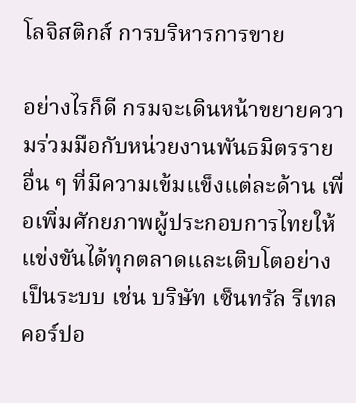โลจิสติกส์ การบริหารการขาย

อย่างไรก็ดี กรมจะเดินหน้าขยายความร่วมมือกับหน่วยงานพันธมิตรรายอื่น ๆ ที่มีความเข้มแข็งแต่ละด้าน เพื่อเพิ่มศักยภาพผู้ประกอบการไทยให้แข่งขันได้ทุกตลาดและเติบโตอย่างเป็นระบบ เช่น บริษัท เซ็นทรัล รีเทล คอร์ปอ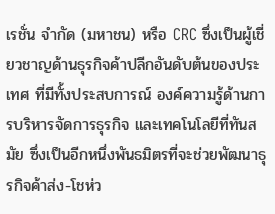เรชั่น จำกัด (มหาชน) หรือ CRC ซึ่งเป็นผู้เชี่ยวชาญด้านธุรกิจค้าปลีกอันดับต้นของประเทศ ที่มีทั้งประสบการณ์ องค์ความรู้ด้านการบริหารจัดการธุรกิจ และเทคโนโลยีที่ทันสมัย ซึ่งเป็นอีกหนึ่งพันธมิตรที่จะช่วยพัฒนาธุรกิจค้าส่ง-โชห่ว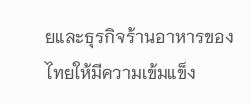ยและธุรกิจร้านอาหารของไทยให้มีความเข้มแข็ง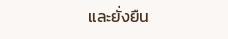และยั่งยืน